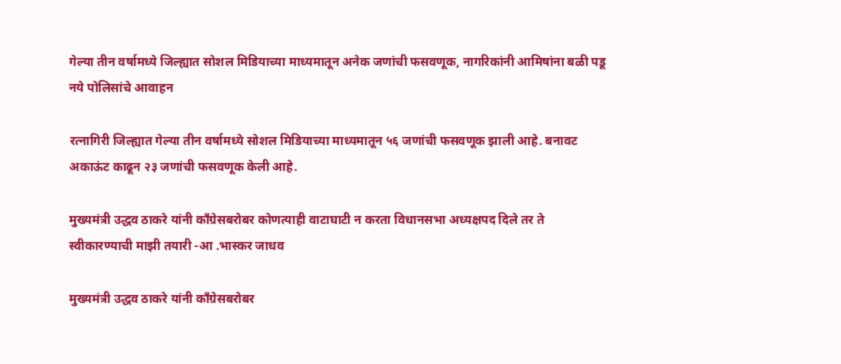गेल्या तीन वर्षामध्ये जिल्ह्यात सोशल मिडियाच्या माध्यमातून अनेक जणांची फसवणूक, नागरिकांनी आमिषांना बळी पडू नये पोलिसांचे आवाहन

रत्नागिरी जिल्ह्यात गेल्या तीन वर्षामध्ये सोशल मिडियाच्या माध्यमातून ५६ जणांची फसवणूक झाली आहे. बनावट अकाऊंट काढून २३ जणांची फसवणूक केली आहे.

मुख्यमंत्री उद्धव ठाकरे यांनी काँग्रेसबरोबर कोणत्याही वाटाघाटी न करता विधानसभा अध्यक्षपद दिले तर ते स्वीकारण्याची माझी तयारी -आ .भास्कर जाधव

मुख्यमंत्री उद्धव ठाकरे यांनी काँग्रेसबरोबर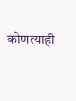कोणत्याही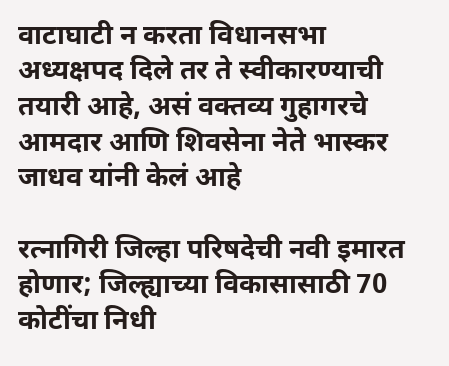वाटाघाटी न करता विधानसभा अध्यक्षपद दिले तर ते स्वीकारण्याची तयारी आहे, असं वक्तव्य गुहागरचे आमदार आणि शिवसेना नेते भास्कर जाधव यांनी केलं आहे

रत्नागिरी जिल्हा परिषदेची नवी इमारत होणार; जिल्ह्याच्या विकासासाठी 70 कोटींचा निधी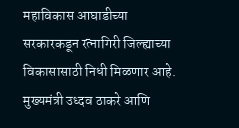महाविकास आघाडीच्या सरकारकडून रत्नागिरी जिल्ह्याच्या विकासासाठी निधी मिळणार आहे. मुख्यमंत्री उध्दव ठाकरे आणि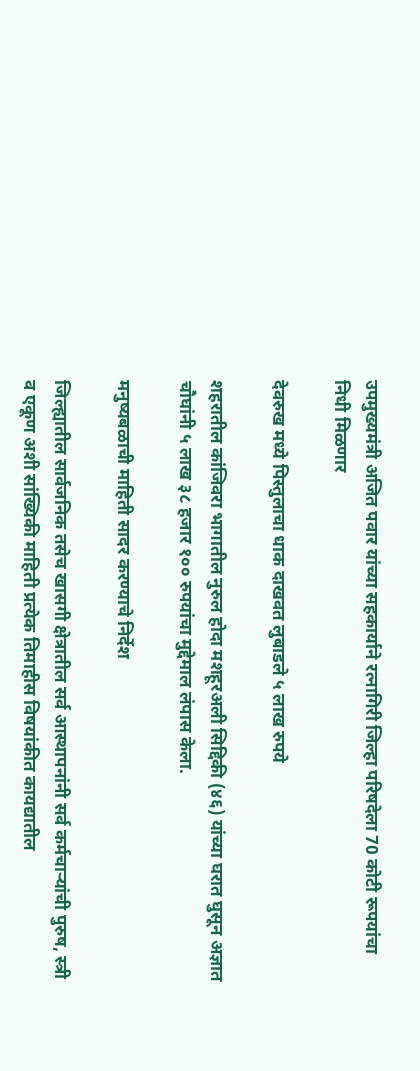उपमुख्यमंत्री अजित पवार यांच्या सहकार्याने रत्नागिरी जिल्हा परिषदेला 70 कोटी रूपयांचा निधी मिळणार

देवरुख मध्ये पिस्तुलाचा धाक दाखवत लुबाडले ५ लाख रुपये

शहरातील कांजिवरा भागातील नुरुल होदा मशहूरअली सिद्दिकी (४६) यांच्या घरात घुसून अज्ञात चौघांनी ५ लाख ३८ हजार १०० रुपयांचा मुद्देमाल लंपास केला.

मनुष्यबळाची माहिती सादर करण्याचे निर्देश

जिल्ह्यातील सार्वजनिक तसेच खासगी क्षेत्रातील सर्व आस्थापनांनी सर्व कर्मचाऱ्यांची पुरुष, स्त्री व एकूण अशी सांख्यिकी माहिती प्रत्येक तिमाहीस विषयांकीत कायद्यातील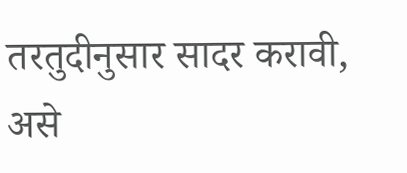तरतुदीनुसार सादर करावी, असे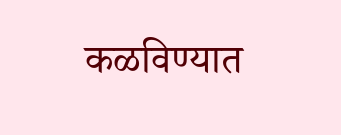कळविण्यात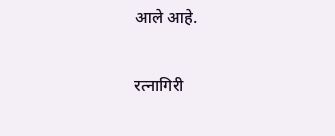आले आहे.

रत्नागिरी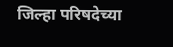जिल्हा परिषदेच्या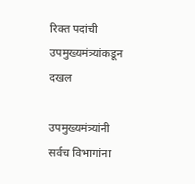रिक्त पदांची उपमुख्यमंत्र्यांकडून दखल

उपमुख्यमंत्र्यांनी सर्वच विभागांना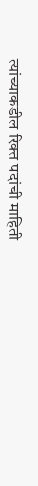त्यांच्याकडील रिक्त पदांची माहिती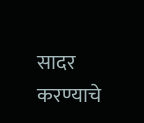सादर करण्याचे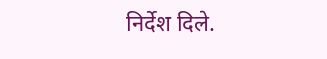निर्देश दिले.